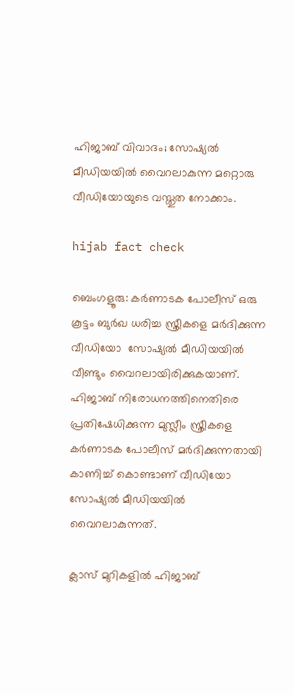ഹിജാബ് വിവാദം; സോഷ്യൽ മീഡിയയിൽ വൈറലാകുന്ന മറ്റൊരു വീഡിയോയുടെ വസ്തുത നോക്കാം.

hijab fact check

ബെംഗളൂരു: കർണാടക പോലീസ് ഒരു കൂട്ടം ബുർഖ ധരിച്ച സ്ത്രീകളെ മർദിക്കുന്ന വീഡിയോ  സോഷ്യൽ മീഡിയയിൽ വീണ്ടും വൈറലായിരിക്കുകയാണ്. ഹിജാബ് നിരോധനത്തിനെതിരെ പ്രതിഷേധിക്കുന്ന മുസ്ലീം സ്ത്രീകളെ കർണാടക പോലീസ് മർദിക്കുന്നതായി കാണിച്ച് കൊണ്ടാണ് വീഡിയോ സോഷ്യൽ മീഡിയയിൽ വൈറലാകുന്നത്.

ക്ലാസ് മുറികളിൽ ഹിജാബ്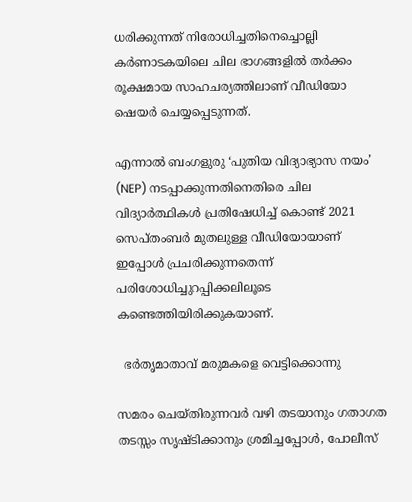ധരിക്കുന്നത് നിരോധിച്ചതിനെച്ചൊല്ലി കർണാടകയിലെ ചില ഭാഗങ്ങളിൽ തർക്കം രൂക്ഷമായ സാഹചര്യത്തിലാണ് വീഡിയോ ഷെയർ ചെയ്യപ്പെടുന്നത്.

എന്നാൽ ബംഗളുരു ‘പുതിയ വിദ്യാഭ്യാസ നയം’ (NEP) നടപ്പാക്കുന്നതിനെതിരെ ചില വിദ്യാർത്ഥികൾ പ്രതിഷേധിച്ച് കൊണ്ട് 2021 സെപ്തംബർ മുതലുള്ള വീഡിയോയാണ് ഇപ്പോൾ പ്രചരിക്കുന്നതെന്ന് പരിശോധിച്ചുറപ്പിക്കലിലൂടെ കണ്ടെത്തിയിരിക്കുകയാണ്.

  ഭർതൃമാതാവ് മരുമകളെ വെട്ടിക്കൊന്നു

സമരം ചെയ്തിരുന്നവർ വഴി തടയാനും ഗതാഗത തടസ്സം സൃഷ്ടിക്കാനും ശ്രമിച്ചപ്പോൾ, പോലീസ്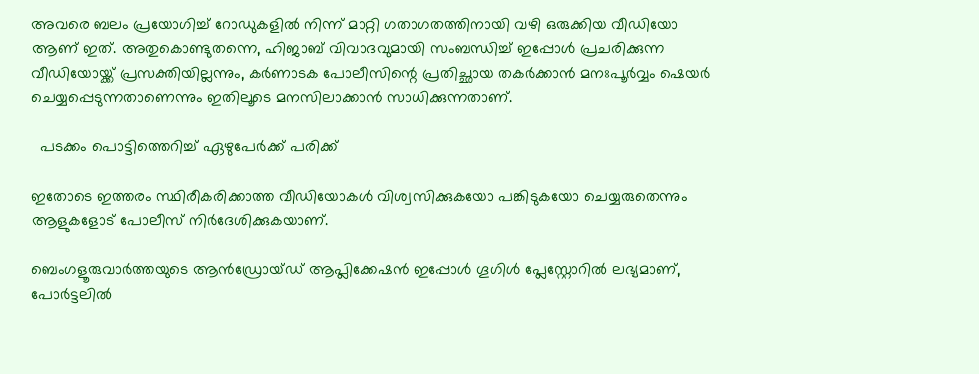അവരെ ബലം പ്രയോഗിച്ച് റോഡുകളിൽ നിന്ന് മാറ്റി ഗതാഗതത്തിനായി വഴി ഒരുക്കിയ വീഡിയോ ആണ് ഇത്. അതുകൊണ്ടുതന്നെ, ഹിജാബ് വിവാദവുമായി സംബന്ധിച്ച് ഇപ്പോൾ പ്രചരിക്കുന്ന വീഡിയോയ്ക്ക് പ്രസക്തിയില്ലന്നും, കർണാടക പോലീസിന്റെ പ്രതിച്ഛായ തകർക്കാൻ മനഃപൂർവ്വം ഷെയർ ചെയ്യപ്പെടുന്നതാണെന്നും ഇതിലൂടെ മനസിലാക്കാൻ സാധിക്കുന്നതാണ്.

  പടക്കം പൊട്ടിത്തെറിച്ച് ഏഴുപേർക്ക് പരിക്ക്

ഇതോടെ ഇത്തരം സ്ഥിരീകരിക്കാത്ത വീഡിയോകൾ വിശ്വസിക്കുകയോ പങ്കിടുകയോ ചെയ്യരുതെന്നും ആളുകളോട് പോലീസ് നിർദേശിക്കുകയാണ്.

ബെംഗളൂരുവാർത്തയുടെ ആൻഡ്രോയ്ഡ് ആപ്ലിക്കേഷൻ ഇപ്പോൾ ഗൂഗിൾ പ്ലേസ്റ്റോറിൽ ലഭ്യമാണ്, പോർട്ടലിൽ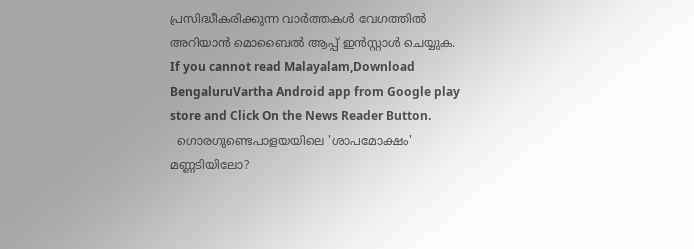പ്രസിദ്ധീകരിക്കുന്ന വാർത്തകൾ വേഗത്തിൽ അറിയാൻ മൊബൈൽ ആപ്പ് ഇൻസ്റ്റാൾ ചെയ്യുക. If you cannot read Malayalam,Download BengaluruVartha Android app from Google play store and Click On the News Reader Button.
  ഗൊരഗുണ്ടെപാളയയിലെ 'ശാപമോക്ഷം' മണ്ണടിയിലോ?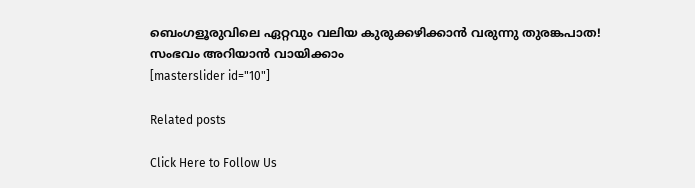ബെംഗളൂരുവിലെ ഏറ്റവും വലിയ കുരുക്കഴിക്കാൻ വരുന്നു തുരങ്കപാത! സംഭവം അറിയാൻ വായിക്കാം
[masterslider id="10"]

Related posts

Click Here to Follow Us